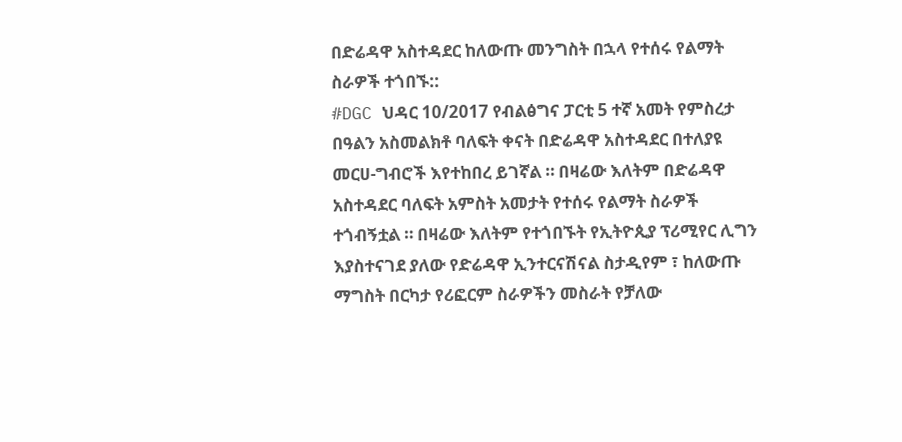በድሬዳዋ አስተዳደር ከለውጡ መንግስት በኋላ የተሰሩ የልማት ስራዎች ተጎበኙ::
#DGC ህዳር 10/2017 የብልፅግና ፓርቲ 5 ተኛ አመት የምስረታ በዓልን አስመልክቶ ባለፍት ቀናት በድሬዳዋ አስተዳደር በተለያዩ መርሀ-ግብሮች እየተከበረ ይገኛል ። በዛሬው እለትም በድሬዳዋ አስተዳደር ባለፍት አምስት አመታት የተሰሩ የልማት ስራዎች ተጎብኝቷል ። በዛሬው እለትም የተጎበኙት የኢትዮጲያ ፕሪሚየር ሊግን እያስተናገደ ያለው የድሬዳዋ ኢንተርናሽናል ስታዲየም ፣ ከለውጡ ማግስት በርካታ የሪፎርም ስራዎችን መስራት የቻለው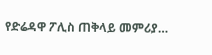የድሬዳዋ ፖሊስ ጠቅላይ መምሪያ…